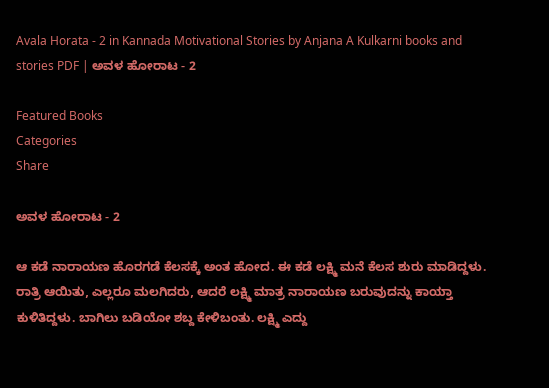Avala Horata - 2 in Kannada Motivational Stories by Anjana A Kulkarni books and stories PDF | ಅವಳ ಹೋರಾಟ - 2

Featured Books
Categories
Share

ಅವಳ ಹೋರಾಟ - 2

ಆ ಕಡೆ ನಾರಾಯಣ ಹೊರಗಡೆ ಕೆಲಸಕ್ಕೆ ಅಂತ ಹೋದ. ಈ ಕಡೆ ಲಕ್ಷ್ಮಿ ಮನೆ ಕೆಲಸ ಶುರು ಮಾಡಿದ್ದಳು. ರಾತ್ರಿ ಆಯಿತು, ಎಲ್ಲರೂ ಮಲಗಿದರು, ಆದರೆ ಲಕ್ಷ್ಮಿ ಮಾತ್ರ ನಾರಾಯಣ ಬರುವುದನ್ನು ಕಾಯ್ತಾ ಕುಳಿತಿದ್ದಳು. ಬಾಗಿಲು ಬಡಿಯೋ ಶಬ್ದ ಕೇಳಿಬಂತು. ಲಕ್ಷ್ಮಿ ಎದ್ದು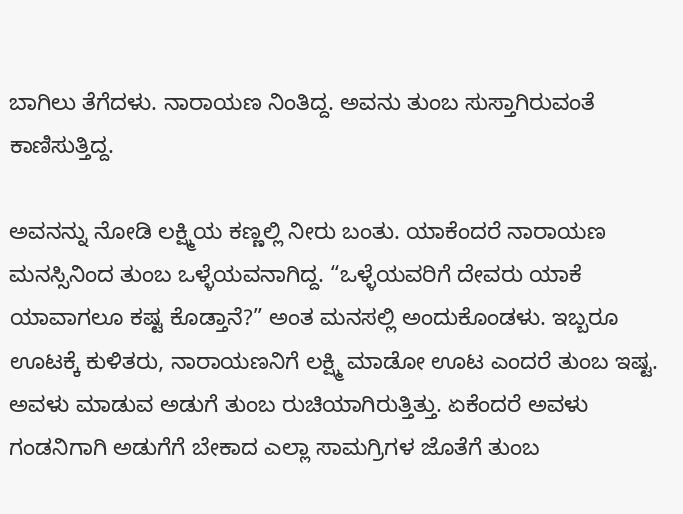ಬಾಗಿಲು ತೆಗೆದಳು. ನಾರಾಯಣ ನಿಂತಿದ್ದ. ಅವನು ತುಂಬ ಸುಸ್ತಾಗಿರುವಂತೆ ಕಾಣಿಸುತ್ತಿದ್ದ.

ಅವನನ್ನು ನೋಡಿ ಲಕ್ಷ್ಮಿಯ ಕಣ್ಣಲ್ಲಿ ನೀರು ಬಂತು. ಯಾಕೆಂದರೆ ನಾರಾಯಣ ಮನಸ್ಸಿನಿಂದ ತುಂಬ ಒಳ್ಳೆಯವನಾಗಿದ್ದ. “ಒಳ್ಳೆಯವರಿಗೆ ದೇವರು ಯಾಕೆ ಯಾವಾಗಲೂ ಕಷ್ಟ ಕೊಡ್ತಾನೆ?” ಅಂತ ಮನಸಲ್ಲಿ ಅಂದುಕೊಂಡಳು. ಇಬ್ಬರೂ ಊಟಕ್ಕೆ ಕುಳಿತರು, ನಾರಾಯಣನಿಗೆ ಲಕ್ಷ್ಮಿ ಮಾಡೋ ಊಟ ಎಂದರೆ ತುಂಬ ಇಷ್ಟ. ಅವಳು ಮಾಡುವ ಅಡುಗೆ ತುಂಬ ರುಚಿಯಾಗಿರುತ್ತಿತ್ತು. ಏಕೆಂದರೆ ಅವಳು ಗಂಡನಿಗಾಗಿ ಅಡುಗೆಗೆ ಬೇಕಾದ ಎಲ್ಲಾ ಸಾಮಗ್ರಿಗಳ ಜೊತೆಗೆ ತುಂಬ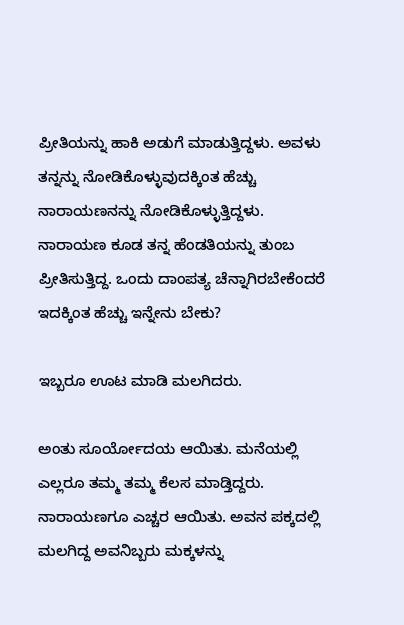ಪ್ರೀತಿಯನ್ನು ಹಾಕಿ ಅಡುಗೆ ಮಾಡುತ್ತಿದ್ದಳು. ಅವಳು ತನ್ನನ್ನು ನೋಡಿಕೊಳ್ಳುವುದಕ್ಕಿಂತ ಹೆಚ್ಚು ನಾರಾಯಣನನ್ನು ನೋಡಿಕೊಳ್ಳುತ್ತಿದ್ದಳು. ನಾರಾಯಣ ಕೂಡ ತನ್ನ ಹೆಂಡತಿಯನ್ನು ತುಂಬ ಪ್ರೀತಿಸುತ್ತಿದ್ದ. ಒಂದು ದಾಂಪತ್ಯ ಚೆನ್ನಾಗಿರಬೇಕೆಂದರೆ ಇದಕ್ಕಿಂತ ಹೆಚ್ಚು ಇನ್ನೇನು ಬೇಕು?

ಇಬ್ಬರೂ ಊಟ ಮಾಡಿ ಮಲಗಿದರು.

ಅಂತು ಸೂರ್ಯೋದಯ ಆಯಿತು. ಮನೆಯಲ್ಲಿ ಎಲ್ಲರೂ ತಮ್ಮ ತಮ್ಮ ಕೆಲಸ ಮಾಡ್ತಿದ್ದರು. ನಾರಾಯಣಗೂ ಎಚ್ಚರ ಆಯಿತು. ಅವನ ಪಕ್ಕದಲ್ಲಿ ಮಲಗಿದ್ದ ಅವನಿಬ್ಬರು ಮಕ್ಕಳನ್ನು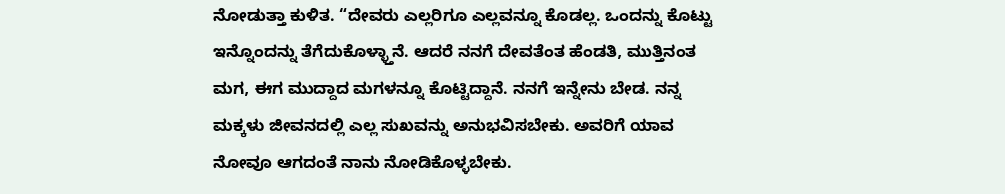ನೋಡುತ್ತಾ ಕುಳಿತ. “ದೇವರು ಎಲ್ಲರಿಗೂ ಎಲ್ಲವನ್ನೂ ಕೊಡಲ್ಲ. ಒಂದನ್ನು ಕೊಟ್ಟು ಇನ್ನೊಂದನ್ನು ತೆಗೆದುಕೊಳ್ಳ್ತಾನೆ. ಆದರೆ ನನಗೆ ದೇವತೆಂತ ಹೆಂಡತಿ, ಮುತ್ತಿನಂತ ಮಗ, ಈಗ ಮುದ್ದಾದ ಮಗಳನ್ನೂ ಕೊಟ್ಟಿದ್ದಾನೆ. ನನಗೆ ಇನ್ನೇನು ಬೇಡ. ನನ್ನ ಮಕ್ಕಳು ಜೀವನದಲ್ಲಿ ಎಲ್ಲ ಸುಖವನ್ನು ಅನುಭವಿಸಬೇಕು. ಅವರಿಗೆ ಯಾವ ನೋವೂ ಆಗದಂತೆ ನಾನು ನೋಡಿಕೊಳ್ಳಬೇಕು.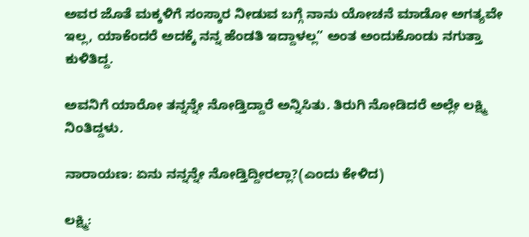ಅವರ ಜೊತೆ ಮಕ್ಕಳಿಗೆ ಸಂಸ್ಕಾರ ನೀಡುವ ಬಗ್ಗೆ ನಾನು ಯೋಚನೆ ಮಾಡೋ ಅಗತ್ಯವೇ ಇಲ್ಲ, ಯಾಕೆಂದರೆ ಅದಕ್ಕೆ ನನ್ನ ಹೆಂಡತಿ ಇದ್ದಾಳಲ್ಲ” ಅಂತ ಅಂದುಕೊಂಡು ನಗುತ್ತಾ ಕುಳಿತಿದ್ದ.

ಅವನಿಗೆ ಯಾರೋ ತನ್ನನ್ನೇ ನೋಡ್ತಿದ್ದಾರೆ ಅನ್ನಿಸಿತು. ತಿರುಗಿ ನೋಡಿದರೆ ಅಲ್ಲೇ ಲಕ್ಷ್ಮಿ ನಿಂತಿದ್ದಳು.

ನಾರಾಯಣ: ಏನು ನನ್ನನ್ನೇ ನೋಡ್ತಿದ್ದೀರಲ್ಲಾ?(ಎಂದು ಕೇಳಿದ)

ಲಕ್ಷ್ಮಿ: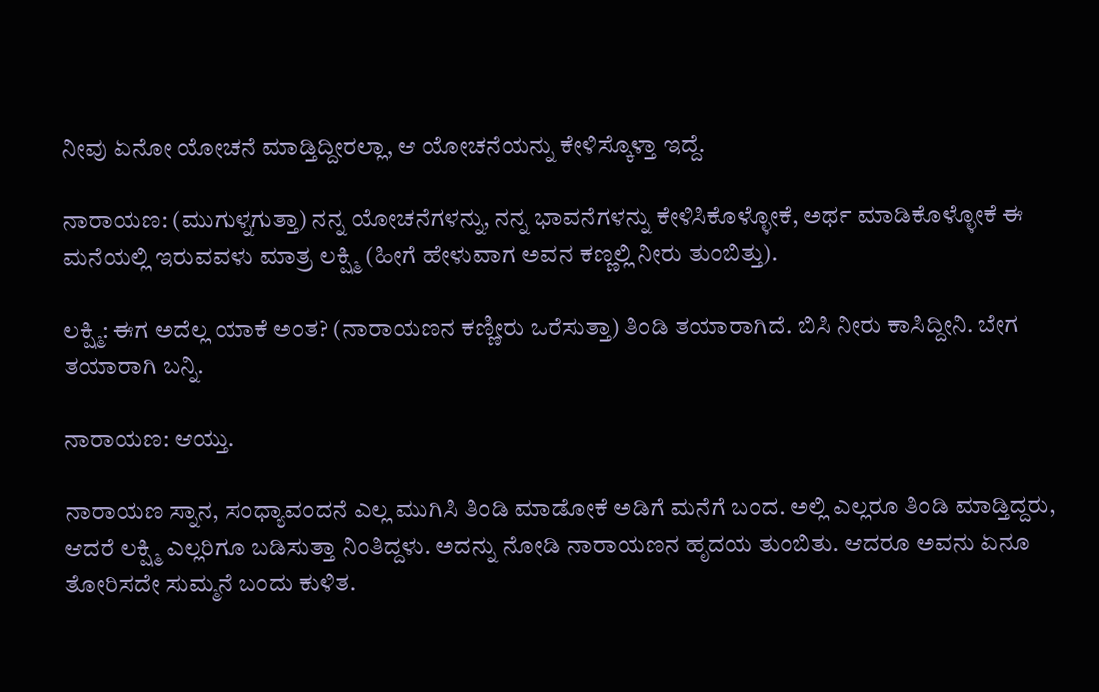ನೀವು ಏನೋ ಯೋಚನೆ ಮಾಡ್ತಿದ್ದೀರಲ್ಲಾ, ಆ ಯೋಚನೆಯನ್ನು ಕೇಳಿಸ್ಕೊಳ್ತಾ ಇದ್ದೆ.

ನಾರಾಯಣ: (ಮುಗುಳ್ನಗುತ್ತಾ) ನನ್ನ ಯೋಚನೆಗಳನ್ನು, ನನ್ನ ಭಾವನೆಗಳನ್ನು ಕೇಳಿಸಿಕೊಳ್ಳೋಕೆ, ಅರ್ಥ ಮಾಡಿಕೊಳ್ಳೋಕೆ ಈ ಮನೆಯಲ್ಲಿ ಇರುವವಳು ಮಾತ್ರ ಲಕ್ಷ್ಮಿ (ಹೀಗೆ ಹೇಳುವಾಗ ಅವನ ಕಣ್ಣಲ್ಲಿ ನೀರು ತುಂಬಿತ್ತು).

ಲಕ್ಷ್ಮಿ: ಈಗ ಅದೆಲ್ಲ ಯಾಕೆ ಅಂತ? (ನಾರಾಯಣನ ಕಣ್ಣೀರು ಒರೆಸುತ್ತಾ) ತಿಂಡಿ ತಯಾರಾಗಿದೆ. ಬಿಸಿ ನೀರು ಕಾಸಿದ್ದೀನಿ. ಬೇಗ ತಯಾರಾಗಿ ಬನ್ನಿ.

ನಾರಾಯಣ: ಆಯ್ತು.

ನಾರಾಯಣ ಸ್ನಾನ, ಸಂಧ್ಯಾವಂದನೆ ಎಲ್ಲ ಮುಗಿಸಿ ತಿಂಡಿ ಮಾಡೋಕೆ ಅಡಿಗೆ ಮನೆಗೆ ಬಂದ. ಅಲ್ಲಿ ಎಲ್ಲರೂ ತಿಂಡಿ ಮಾಡ್ತಿದ್ದರು, ಆದರೆ ಲಕ್ಷ್ಮಿ ಎಲ್ಲರಿಗೂ ಬಡಿಸುತ್ತಾ ನಿಂತಿದ್ದಳು. ಅದನ್ನು ನೋಡಿ ನಾರಾಯಣನ ಹೃದಯ ತುಂಬಿತು. ಆದರೂ ಅವನು ಏನೂ ತೋರಿಸದೇ ಸುಮ್ಮನೆ ಬಂದು ಕುಳಿತ.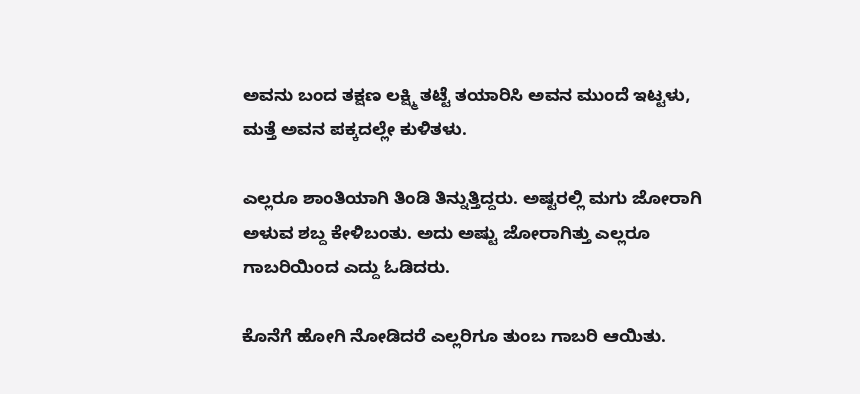ಅವನು ಬಂದ ತಕ್ಷಣ ಲಕ್ಷ್ಮಿ ತಟ್ಟೆ ತಯಾರಿಸಿ ಅವನ ಮುಂದೆ ಇಟ್ಟಳು, ಮತ್ತೆ ಅವನ ಪಕ್ಕದಲ್ಲೇ ಕುಳಿತಳು.

ಎಲ್ಲರೂ ಶಾಂತಿಯಾಗಿ ತಿಂಡಿ ತಿನ್ನುತ್ತಿದ್ದರು. ಅಷ್ಟರಲ್ಲಿ ಮಗು ಜೋರಾಗಿ ಅಳುವ ಶಬ್ದ ಕೇಳಿಬಂತು. ಅದು ಅಷ್ಟು ಜೋರಾಗಿತ್ತು ಎಲ್ಲರೂ ಗಾಬರಿಯಿಂದ ಎದ್ದು ಓಡಿದರು.

ಕೊನೆಗೆ ಹೋಗಿ ನೋಡಿದರೆ ಎಲ್ಲರಿಗೂ ತುಂಬ ಗಾಬರಿ ಆಯಿತು.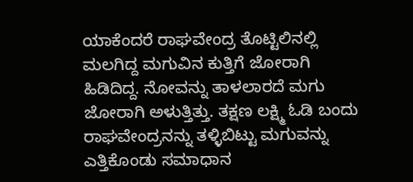ಯಾಕೆಂದರೆ ರಾಘವೇಂದ್ರ ತೊಟ್ಟಿಲಿನಲ್ಲಿ ಮಲಗಿದ್ದ ಮಗುವಿನ ಕುತ್ತಿಗೆ ಜೋರಾಗಿ ಹಿಡಿದಿದ್ದ. ನೋವನ್ನು ತಾಳಲಾರದೆ ಮಗು ಜೋರಾಗಿ ಅಳುತ್ತಿತ್ತು. ತಕ್ಷಣ ಲಕ್ಷ್ಮಿ ಓಡಿ ಬಂದು ರಾಘವೇಂದ್ರನನ್ನು ತಳ್ಳಿಬಿಟ್ಟು ಮಗುವನ್ನು ಎತ್ತಿಕೊಂಡು ಸಮಾಧಾನ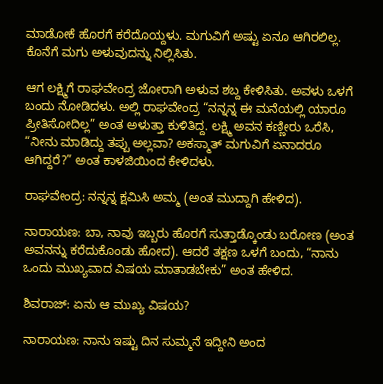ಮಾಡೋಕೆ ಹೊರಗೆ ಕರೆದೊಯ್ದಳು. ಮಗುವಿಗೆ ಅಷ್ಟು ಏನೂ ಆಗಿರಲಿಲ್ಲ. ಕೊನೆಗೆ ಮಗು ಅಳುವುದನ್ನು ನಿಲ್ಲಿಸಿತು.

ಆಗ ಲಕ್ಷ್ಮಿಗೆ ರಾಘವೇಂದ್ರ ಜೋರಾಗಿ ಅಳುವ ಶಬ್ದ ಕೇಳಿಸಿತು. ಅವಳು ಒಳಗೆ ಬಂದು ನೋಡಿದಳು. ಅಲ್ಲಿ ರಾಘವೇಂದ್ರ “ನನ್ನನ್ನ ಈ ಮನೆಯಲ್ಲಿ ಯಾರೂ ಪ್ರೀತಿಸೋದಿಲ್ಲ” ಅಂತ ಅಳುತ್ತಾ ಕುಳಿತಿದ್ದ. ಲಕ್ಷ್ಮಿ ಅವನ ಕಣ್ಣೀರು ಒರೆಸಿ, “ನೀನು ಮಾಡಿದ್ದು ತಪ್ಪು ಅಲ್ಲವಾ? ಅಕಸ್ಮಾತ್ ಮಗುವಿಗೆ ಏನಾದರೂ ಆಗಿದ್ದರೆ?” ಅಂತ ಕಾಳಜಿಯಿಂದ ಕೇಳಿದಳು.

ರಾಘವೇಂದ್ರ: ನನ್ನನ್ನ ಕ್ಷಮಿಸಿ ಅಮ್ಮ (ಅಂತ ಮುದ್ದಾಗಿ ಹೇಳಿದ).

ನಾರಾಯಣ: ಬಾ, ನಾವು ಇಬ್ಬರು ಹೊರಗೆ ಸುತ್ತಾಡ್ಕೊಂಡು ಬರೋಣ (ಅಂತ ಅವನನ್ನು ಕರೆದುಕೊಂಡು ಹೋದ). ಆದರೆ ತಕ್ಷಣ ಒಳಗೆ ಬಂದು, “ನಾನು ಒಂದು ಮುಖ್ಯವಾದ ವಿಷಯ ಮಾತಾಡಬೇಕು” ಅಂತ ಹೇಳಿದ.

ಶಿವರಾಜ್: ಏನು ಆ ಮುಖ್ಯ ವಿಷಯ?

ನಾರಾಯಣ: ನಾನು ಇಷ್ಟು ದಿನ ಸುಮ್ಮನೆ ಇದ್ದೀನಿ ಅಂದ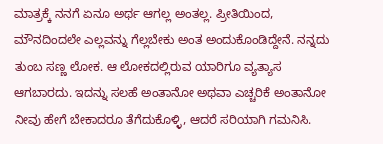ಮಾತ್ರಕ್ಕೆ ನನಗೆ ಏನೂ ಅರ್ಥ ಆಗಲ್ಲ ಅಂತಲ್ಲ. ಪ್ರೀತಿಯಿಂದ, ಮೌನದಿಂದಲೇ ಎಲ್ಲವನ್ನು ಗೆಲ್ಲಬೇಕು ಅಂತ ಅಂದುಕೊಂಡಿದ್ದೇನೆ. ನನ್ನದು ತುಂಬ ಸಣ್ಣ ಲೋಕ. ಆ ಲೋಕದಲ್ಲಿರುವ ಯಾರಿಗೂ ವ್ಯತ್ಯಾಸ ಆಗಬಾರದು. ಇದನ್ನು ಸಲಹೆ ಅಂತಾನೋ ಅಥವಾ ಎಚ್ಚರಿಕೆ ಅಂತಾನೋ ನೀವು ಹೇಗೆ ಬೇಕಾದರೂ ತೆಗೆದುಕೊಳ್ಳಿ, ಆದರೆ ಸರಿಯಾಗಿ ಗಮನಿಸಿ.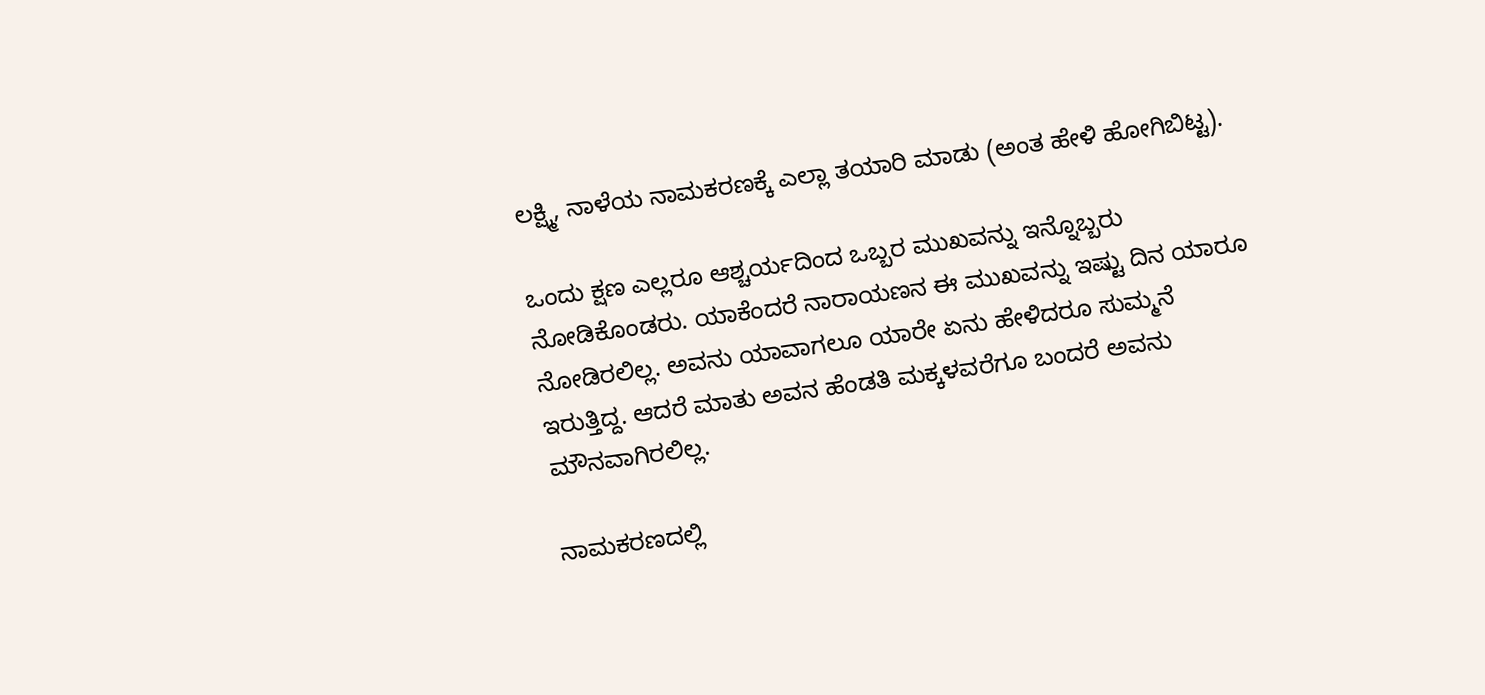ಲಕ್ಷ್ಮಿ, ನಾಳೆಯ ನಾಮಕರಣಕ್ಕೆ ಎಲ್ಲಾ ತಯಾರಿ ಮಾಡು (ಅಂತ ಹೇಳಿ ಹೋಗಿಬಿಟ್ಟ).

ಒಂದು ಕ್ಷಣ ಎಲ್ಲರೂ ಆಶ್ಚರ್ಯದಿಂದ ಒಬ್ಬರ ಮುಖವನ್ನು ಇನ್ನೊಬ್ಬರು ನೋಡಿಕೊಂಡರು. ಯಾಕೆಂದರೆ ನಾರಾಯಣನ ಈ ಮುಖವನ್ನು ಇಷ್ಟು ದಿನ ಯಾರೂ ನೋಡಿರಲಿಲ್ಲ. ಅವನು ಯಾವಾಗಲೂ ಯಾರೇ ಏನು ಹೇಳಿದರೂ ಸುಮ್ಮನೆ ಇರುತ್ತಿದ್ದ. ಆದರೆ ಮಾತು ಅವನ ಹೆಂಡತಿ ಮಕ್ಕಳವರೆಗೂ ಬಂದರೆ ಅವನು ಮೌನವಾಗಿರಲಿಲ್ಲ.

ನಾಮಕರಣದಲ್ಲಿ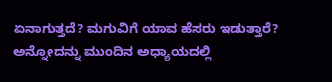ಏನಾಗುತ್ತದೆ? ಮಗುವಿಗೆ ಯಾವ ಹೆಸರು ಇಡುತ್ತಾರೆ? ಅನ್ನೋದನ್ನು ಮುಂದಿನ ಅಧ್ಯಾಯದಲ್ಲಿ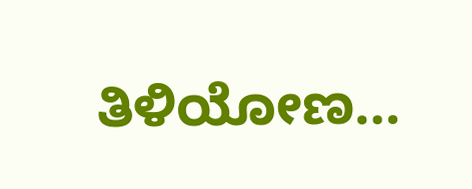ತಿಳಿಯೋಣ…